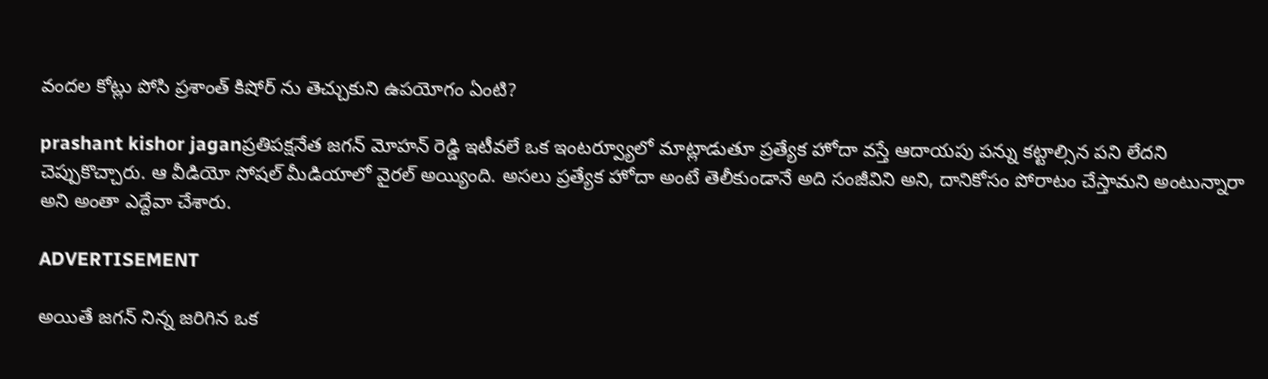వందల కోట్లు పోసి ప్రశాంత్ కిషోర్ ను తెచ్చుకుని ఉపయోగం ఏంటి?

prashant kishor jaganప్రతిపక్షనేత జగన్ మోహన్ రెడ్డి ఇటీవలే ఒక ఇంటర్వ్యూలో మాట్లాడుతూ ప్రత్యేక హోదా వస్తే ఆదాయపు పన్ను కట్టాల్సిన పని లేదని చెప్పుకొచ్చారు. ఆ వీడియో సోషల్ మీడియాలో వైరల్ అయ్యింది. అసలు ప్రత్యేక హోదా అంటే తెలీకుండానే అది సంజీవిని అని, దానికోసం పోరాటం చేస్తామని అంటున్నారా అని అంతా ఎద్దేవా చేశారు.

ADVERTISEMENT

అయితే జగన్ నిన్న జరిగిన ఒక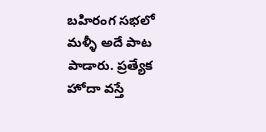బహిరంగ సభలో మళ్ళీ అదే పాట పాడారు. ప్రత్యేక హోదా వస్తే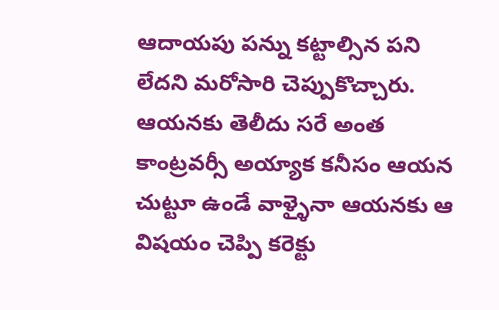ఆదాయపు పన్ను కట్టాల్సిన పని లేదని మరోసారి చెప్పుకొచ్చారు. ఆయనకు తెలీదు సరే అంత కాంట్రవర్సీ అయ్యాక కనీసం ఆయన చుట్టూ ఉండే వాళ్ళైనా ఆయనకు ఆ విషయం చెప్పి కరెక్టు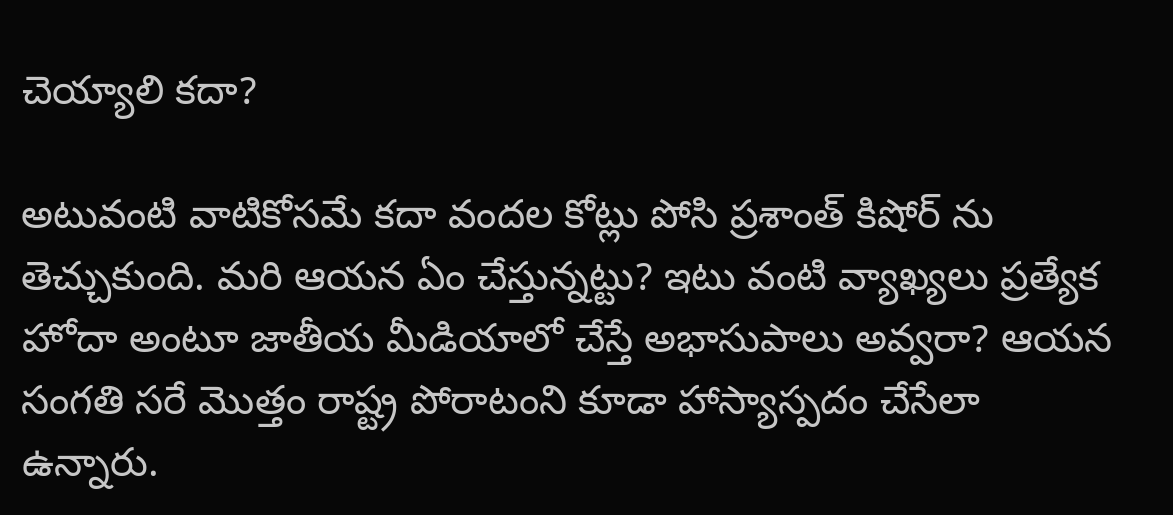చెయ్యాలి కదా?

అటువంటి వాటికోసమే కదా వందల కోట్లు పోసి ప్రశాంత్ కిషోర్ ను తెచ్చుకుంది. మరి ఆయన ఏం చేస్తున్నట్టు? ఇటు వంటి వ్యాఖ్యలు ప్రత్యేక హోదా అంటూ జాతీయ మీడియాలో చేస్తే అభాసుపాలు అవ్వరా? ఆయన సంగతి సరే మొత్తం రాష్ట్ర పోరాటంని కూడా హాస్యాస్పదం చేసేలా ఉన్నారు.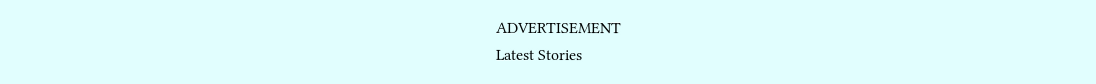ADVERTISEMENT
Latest Stories